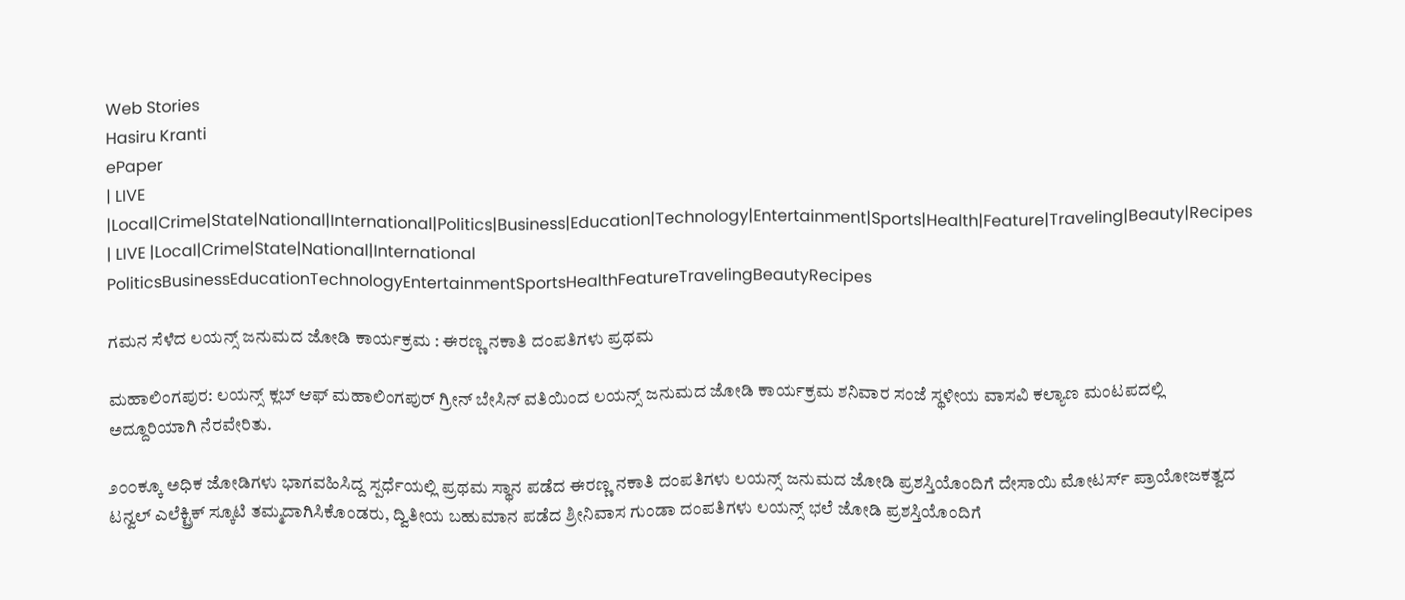Web Stories
Hasiru Kranti
ePaper
| LIVE |Local|Crime|State|National|International|Politics|Business|Education|Technology|Entertainment|Sports|Health|Feature|Traveling|Beauty|Recipes
| LIVE |Local|Crime|State|National|International
PoliticsBusinessEducationTechnologyEntertainmentSportsHealthFeatureTravelingBeautyRecipes

ಗಮನ ಸೆಳೆದ ಲಯನ್ಸ್ ಜನುಮದ ಜೋಡಿ ಕಾರ್ಯಕ್ರಮ : ಈರಣ್ಣ ನಕಾತಿ ದಂಪತಿಗಳು ಪ್ರಥಮ

ಮಹಾಲಿಂಗಪುರ: ಲಯನ್ಸ್ ಕ್ಲಬ್ ಆಫ್ ಮಹಾಲಿಂಗಪುರ್ ಗ್ರೀನ್ ಬೇಸಿನ್ ವತಿಯಿಂದ ಲಯನ್ಸ್ ಜನುಮದ ಜೋಡಿ ಕಾರ್ಯಕ್ರಮ ಶನಿವಾರ ಸಂಜೆ ಸ್ಥಳೀಯ ವಾಸವಿ ಕಲ್ಯಾಣ ಮಂಟಪದಲ್ಲಿ ಅದ್ದೂರಿಯಾಗಿ ನೆರವೇರಿತು.

೨೦೦ಕ್ಕೂ ಅಧಿಕ ಜೋಡಿಗಳು ಭಾಗವಹಿಸಿದ್ದ ಸ್ಪರ್ಧೆಯಲ್ಲಿ ಪ್ರಥಮ ಸ್ಥಾನ ಪಡೆದ ಈರಣ್ಣ ನಕಾತಿ ದಂಪತಿಗಳು ಲಯನ್ಸ್ ಜನುಮದ ಜೋಡಿ ಪ್ರಶಸ್ತಿಯೊಂದಿಗೆ ದೇಸಾಯಿ ಮೋಟರ್ಸ್ ಪ್ರಾಯೋಜಕತ್ವದ ಟನ್ವಲ್ ಎಲೆಕ್ಟ್ರಿಕ್ ಸ್ಕೂಟಿ ತಮ್ಮದಾಗಿಸಿಕೊಂಡರು, ದ್ವಿತೀಯ ಬಹುಮಾನ ಪಡೆದ ಶ್ರೀನಿವಾಸ ಗುಂಡಾ ದಂಪತಿಗಳು ಲಯನ್ಸ್ ಭಲೆ ಜೋಡಿ ಪ್ರಶಸ್ತಿಯೊಂದಿಗೆ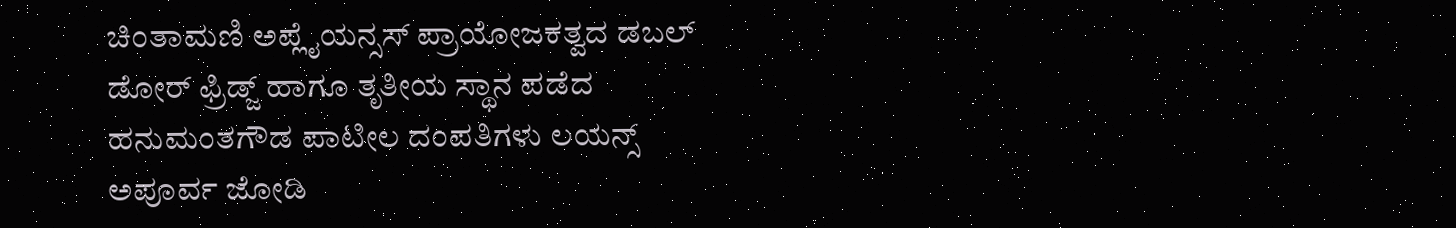ಚಿಂತಾಮಣಿ ಅಪ್ಲೈಯನ್ಸಸ್ ಪ್ರಾಯೋಜಕತ್ವದ ಡಬಲ್ ಡೋರ್ ಫ್ರಿಡ್ಜ್ ಹಾಗೂ ತೃತೀಯ ಸ್ಥಾನ ಪಡೆದ ಹನುಮಂತಗೌಡ ಪಾಟೀಲ ದಂಪತಿಗಳು ಲಯನ್ಸ್ ಅಪೂರ್ವ ಜೋಡಿ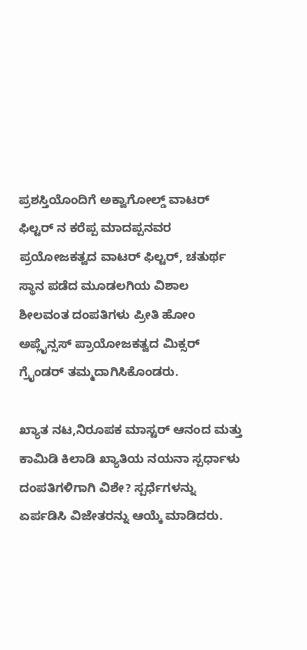ಪ್ರಶಸ್ತಿಯೊಂದಿಗೆ ಅಕ್ವಾಗೋಲ್ಡ್ ವಾಟರ್ ಫಿಲ್ಟರ್ ನ ಕರೆಪ್ಪ ಮಾದಪ್ಪನವರ ಪ್ರಯೋಜಕತ್ವದ ವಾಟರ್ ಫಿಲ್ಟರ್, ಚತುರ್ಥ ಸ್ಥಾನ ಪಡೆದ ಮೂಡಲಗಿಯ ವಿಶಾಲ ಶೀಲವಂತ ದಂಪತಿಗಳು ಪ್ರೀತಿ ಹೋಂ ಅಪ್ಲೈನ್ಸಸ್ ಪ್ರಾಯೋಜಕತ್ವದ ಮಿಕ್ಸರ್ ಗ್ರೈಂಡರ್ ತಮ್ಮದಾಗಿಸಿಕೊಂಡರು.

ಖ್ಯಾತ ನಟ,ನಿರೂಪಕ ಮಾಸ್ಟರ್ ಆನಂದ ಮತ್ತು ಕಾಮಿಡಿ ಕಿಲಾಡಿ ಖ್ಯಾತಿಯ ನಯನಾ ಸ್ಪರ್ಧಾಳು ದಂಪತಿಗಳಿಗಾಗಿ ವಿಶೇ? ಸ್ಪರ್ಧೆಗಳನ್ನು ಏರ್ಪಡಿಸಿ ವಿಜೇತರನ್ನು ಆಯ್ಕೆ ಮಾಡಿದರು.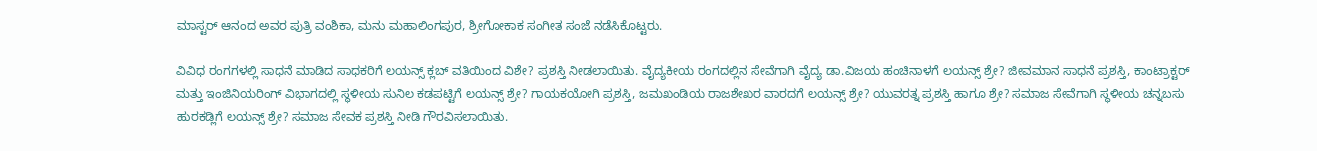ಮಾಸ್ಟರ್ ಆನಂದ ಅವರ ಪುತ್ರಿ ವಂಶಿಕಾ, ಮನು ಮಹಾಲಿಂಗಪುರ, ಶ್ರೀಗೋಕಾಕ ಸಂಗೀತ ಸಂಜೆ ನಡೆಸಿಕೊಟ್ಟರು.

ವಿವಿಧ ರಂಗಗಳಲ್ಲಿ ಸಾಧನೆ ಮಾಡಿದ ಸಾಧಕರಿಗೆ ಲಯನ್ಸ್ ಕ್ಲಬ್ ವತಿಯಿಂದ ವಿಶೇ? ಪ್ರಶಸ್ತಿ ನೀಡಲಾಯಿತು. ವೈದ್ಯಕೀಯ ರಂಗದಲ್ಲಿನ ಸೇವೆಗಾಗಿ ವೈದ್ಯ ಡಾ.ವಿಜಯ ಹಂಚಿನಾಳಗೆ ಲಯನ್ಸ್ ಶ್ರೇ? ಜೀವಮಾನ ಸಾಧನೆ ಪ್ರಶಸ್ತಿ, ಕಾಂಟ್ರಾಕ್ಟರ್ ಮತ್ತು ಇಂಜಿನಿಯರಿಂಗ್ ವಿಭಾಗದಲ್ಲಿ ಸ್ಥಳೀಯ ಸುನಿಲ ಕಡಪಟ್ಟಿಗೆ ಲಯನ್ಸ್ ಶ್ರೇ? ಗಾಯಕಯೋಗಿ ಪ್ರಶಸ್ತಿ, ಜಮಖಂಡಿಯ ರಾಜಶೇಖರ ವಾರದಗೆ ಲಯನ್ಸ್ ಶ್ರೇ? ಯುವರತ್ನ ಪ್ರಶಸ್ತಿ ಹಾಗೂ ಶ್ರೇ? ಸಮಾಜ ಸೇವೆಗಾಗಿ ಸ್ಥಳೀಯ ಚನ್ನಬಸು ಹುರಕಡ್ಲಿಗೆ ಲಯನ್ಸ್ ಶ್ರೇ? ಸಮಾಜ ಸೇವಕ ಪ್ರಶಸ್ತಿ ನೀಡಿ ಗೌರವಿಸಲಾಯಿತು.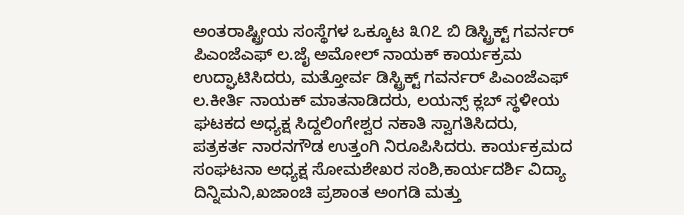ಅಂತರಾಷ್ಟ್ರೀಯ ಸಂಸ್ಥೆಗಳ ಒಕ್ಕೂಟ ೩೧೭ ಬಿ ಡಿಸ್ಟ್ರಿಕ್ಟ್ ಗವರ್ನರ್ ಪಿಎಂಜೆಎಫ್ ಲ.ಜೈ ಅಮೋಲ್ ನಾಯಕ್ ಕಾರ್ಯಕ್ರಮ ಉದ್ಘಾಟಿಸಿದರು, ಮತ್ತೋರ್ವ ಡಿಸ್ಟ್ರಿಕ್ಟ್ ಗವರ್ನರ್ ಪಿಎಂಜೆಎಫ್ ಲ.ಕೀರ್ತಿ ನಾಯಕ್ ಮಾತನಾಡಿದರು, ಲಯನ್ಸ್ ಕ್ಲಬ್ ಸ್ಥಳೀಯ ಘಟಕದ ಅಧ್ಯಕ್ಷ ಸಿದ್ದಲಿಂಗೇಶ್ವರ ನಕಾತಿ ಸ್ವಾಗತಿಸಿದರು, ಪತ್ರಕರ್ತ ನಾರನಗೌಡ ಉತ್ತಂಗಿ ನಿರೂಪಿಸಿದರು. ಕಾರ್ಯಕ್ರಮದ ಸಂಘಟನಾ ಅಧ್ಯಕ್ಷ ಸೋಮಶೇಖರ ಸಂಶಿ,ಕಾರ್ಯದರ್ಶಿ ವಿದ್ಯಾ ದಿನ್ನಿಮನಿ,ಖಜಾಂಚಿ ಪ್ರಶಾಂತ ಅಂಗಡಿ ಮತ್ತು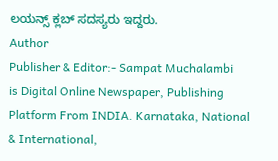ಲಯನ್ಸ್ ಕ್ಲಬ್ ಸದಸ್ಯರು ಇದ್ದರು.
Author
Publisher & Editor:- Sampat Muchalambi
is Digital Online Newspaper, Publishing Platform From INDIA. Karnataka, National & International,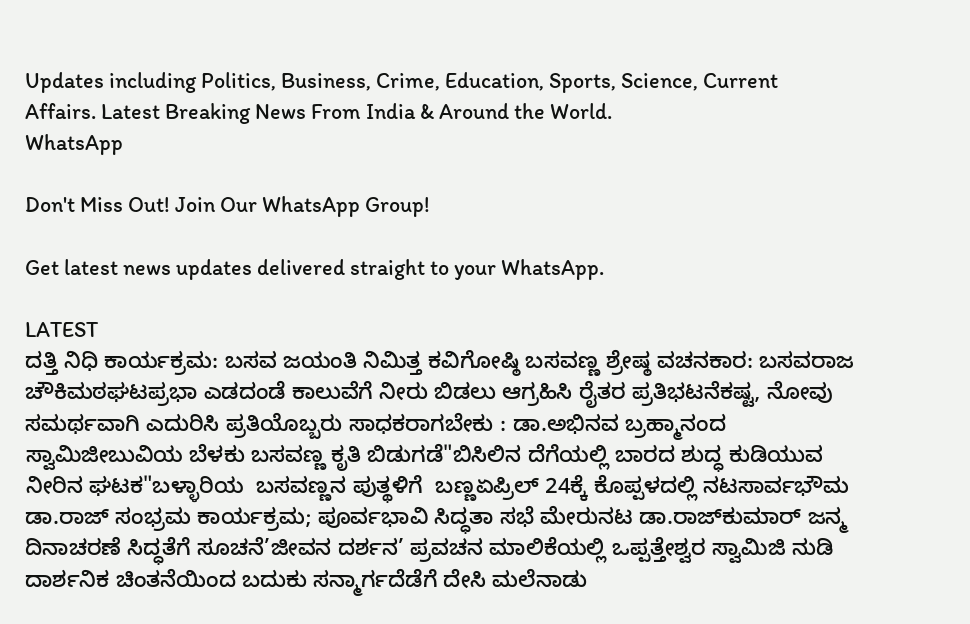Updates including Politics, Business, Crime, Education, Sports, Science, Current Affairs. Latest Breaking News From India & Around the World.
WhatsApp

Don't Miss Out! Join Our WhatsApp Group!

Get latest news updates delivered straight to your WhatsApp.

LATEST
ದತ್ತಿ ನಿಧಿ ಕಾರ್ಯಕ್ರಮ: ಬಸವ ಜಯಂತಿ ನಿಮಿತ್ತ ಕವಿಗೋಷ್ಠಿ ಬಸವಣ್ಣ ಶ್ರೇಷ್ಠ ವಚನಕಾರ: ಬಸವರಾಜ ಚೌಕಿಮಠಘಟಪ್ರಭಾ ಎಡದಂಡೆ ಕಾಲುವೆಗೆ ನೀರು ಬಿಡಲು ಆಗ್ರಹಿಸಿ ರೈತರ ಪ್ರತಿಭಟನೆಕಷ್ಟ, ನೋವು ಸಮರ್ಥವಾಗಿ ಎದುರಿಸಿ ಪ್ರತಿಯೊಬ್ಬರು ಸಾಧಕರಾಗಬೇಕು : ಡಾ.ಅಭಿನವ ಬ್ರಹ್ಮಾನಂದ ಸ್ವಾಮಿಜೀಬುವಿಯ ಬೆಳಕು ಬಸವಣ್ಣ ಕೃತಿ ಬಿಡುಗಡೆ"ಬಿಸಿಲಿನ ದೆಗೆಯಲ್ಲಿ ಬಾರದ ಶುದ್ಧ ಕುಡಿಯುವ ನೀರಿನ ಘಟಕ"ಬಳ್ಳಾರಿಯ  ಬಸವಣ್ಣನ ಪುತ್ಥಳಿಗೆ  ಬಣ್ಣಏಪ್ರಿಲ್ 24ಕ್ಕೆ ಕೊಪ್ಪಳದಲ್ಲಿ ನಟಸಾರ್ವಭೌಮ ಡಾ.ರಾಜ್ ಸಂಭ್ರಮ ಕಾರ್ಯಕ್ರಮ; ಪೂರ್ವಭಾವಿ ಸಿದ್ಧತಾ ಸಭೆ ಮೇರುನಟ ಡಾ.ರಾಜ್‌ಕುಮಾರ್ ಜನ್ಮ ದಿನಾಚರಣೆ ಸಿದ್ಧತೆಗೆ ಸೂಚನೆ’ಜೀವನ ದರ್ಶನ’ ಪ್ರವಚನ ಮಾಲಿಕೆಯಲ್ಲಿ ಒಪ್ಪತ್ತೇಶ್ವರ ಸ್ವಾಮಿಜಿ ನುಡಿ ದಾರ್ಶನಿಕ ಚಿಂತನೆಯಿಂದ ಬದುಕು ಸನ್ಮಾರ್ಗದೆಡೆಗೆ ದೇಸಿ ಮಲೆನಾಡು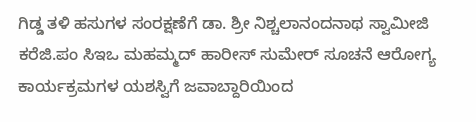ಗಿಡ್ಡ ತಳಿ ಹಸುಗಳ ಸಂರಕ್ಷಣೆಗೆ ಡಾ. ಶ್ರೀ ನಿಶ್ಚಲಾನಂದನಾಥ ಸ್ವಾಮೀಜಿ ಕರೆಜಿ.ಪಂ ಸಿಇಒ ಮಹಮ್ಮದ್ ಹಾರೀಸ್ ಸುಮೇರ್ ಸೂಚನೆ ಆರೋಗ್ಯ ಕಾರ್ಯಕ್ರಮಗಳ ಯಶಸ್ವಿಗೆ ಜವಾಬ್ದಾರಿಯಿಂದ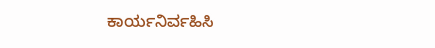ಕಾರ್ಯನಿರ್ವಹಿಸಿ